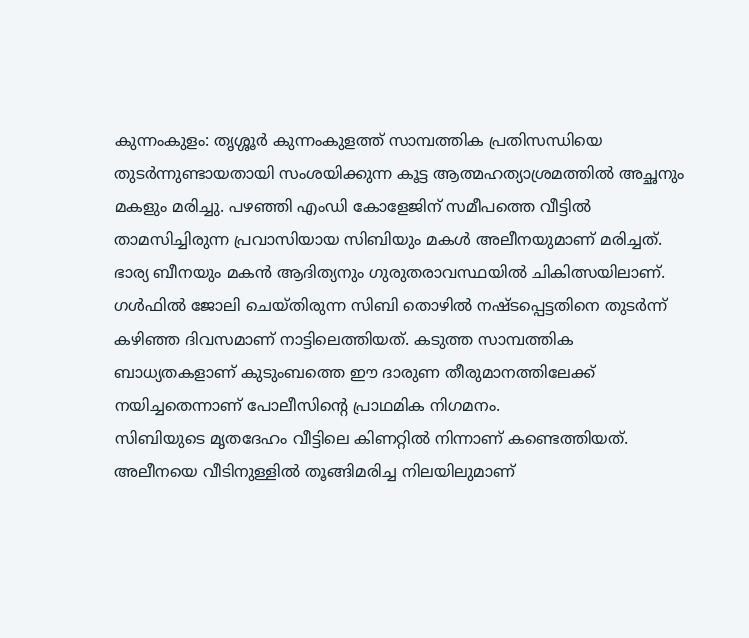കുന്നംകുളം: തൃശ്ശൂർ കുന്നംകുളത്ത് സാമ്പത്തിക പ്രതിസന്ധിയെ തുടർന്നുണ്ടായതായി സംശയിക്കുന്ന കൂട്ട ആത്മഹത്യാശ്രമത്തിൽ അച്ഛനും മകളും മരിച്ചു. പഴഞ്ഞി എംഡി കോളേജിന് സമീപത്തെ വീട്ടിൽ താമസിച്ചിരുന്ന പ്രവാസിയായ സിബിയും മകൾ അലീനയുമാണ് മരിച്ചത്. ഭാര്യ ബീനയും മകൻ ആദിത്യനും ഗുരുതരാവസ്ഥയിൽ ചികിത്സയിലാണ്.
ഗൾഫിൽ ജോലി ചെയ്തിരുന്ന സിബി തൊഴിൽ നഷ്ടപ്പെട്ടതിനെ തുടർന്ന് കഴിഞ്ഞ ദിവസമാണ് നാട്ടിലെത്തിയത്. കടുത്ത സാമ്പത്തിക ബാധ്യതകളാണ് കുടുംബത്തെ ഈ ദാരുണ തീരുമാനത്തിലേക്ക് നയിച്ചതെന്നാണ് പോലീസിന്റെ പ്രാഥമിക നിഗമനം.
സിബിയുടെ മൃതദേഹം വീട്ടിലെ കിണറ്റിൽ നിന്നാണ് കണ്ടെത്തിയത്. അലീനയെ വീടിനുള്ളിൽ തൂങ്ങിമരിച്ച നിലയിലുമാണ്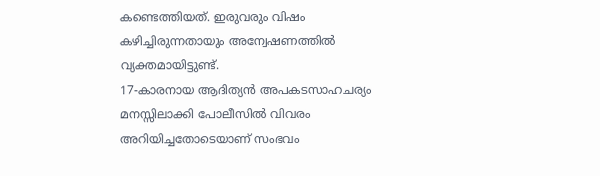കണ്ടെത്തിയത്. ഇരുവരും വിഷം കഴിച്ചിരുന്നതായും അന്വേഷണത്തിൽ വ്യക്തമായിട്ടുണ്ട്.
17-കാരനായ ആദിത്യൻ അപകടസാഹചര്യം മനസ്സിലാക്കി പോലീസിൽ വിവരം അറിയിച്ചതോടെയാണ് സംഭവം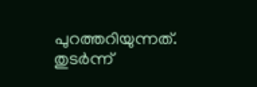പുറത്തറിയുന്നത്. തുടർന്ന്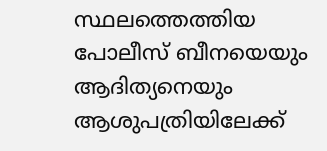സ്ഥലത്തെത്തിയ പോലീസ് ബീനയെയും ആദിത്യനെയും ആശുപത്രിയിലേക്ക്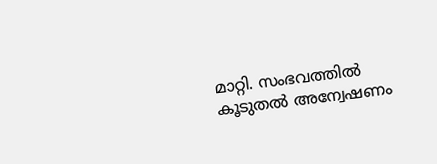മാറ്റി. സംഭവത്തിൽ കൂടുതൽ അന്വേഷണം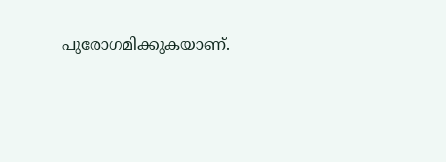പുരോഗമിക്കുകയാണ്.